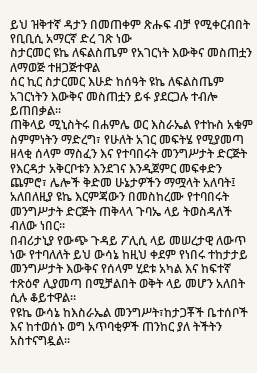ይህ ዝቅተኛ ዳታን በመጠቀም ጽሑፍ ብቻ የሚቀርብበት የቢቢሲ አማርኛ ድረ ገጽ ነው
ስታርመር ዩኬ ለፍልስጤም የአገርነት እውቅና መስጠቷን ለማወጅ ተዘጋጅተዋል
ሰር ኪር ስታርመር እሁድ ከሰዓት ዩኬ ለፍልስጤም አገርነትን እውቅና መስጠቷን ይፋ ያደርጋሉ ተብሎ ይጠበቃል።
ጠቅላይ ሚኒስትሩ በሐምሌ ወር እስራኤል የተኩስ አቁም ስምምነትን ማድረግ፣ የሁለት አገር መፍትሄ የሚያመጣ ዘላቂ ሰላም ማስፈን እና የተባበሩት መንግሥታት ድርጅት የእርዳታ አቅርቦቱን እንደገና እንዲጀምር መፍቀድን ጨምሮ፣ ሌሎች ቅድመ ሁኔታዎችን ማሟላት አለባት፤ አለበለዚያ ዩኬ እርምጃውን በመስከረሙ የተባበሩት መንግሥታት ድርጅት ጠቅላላ ጉባኤ ላይ ትወስዳለች ብለው ነበር።
በብሪታኒያ የውጭ ጉዳይ ፖሊሲ ላይ መሠረታዊ ለውጥ ነው የተባለለት ይህ ውሳኔ ከዚህ ቀደም የነበሩ ተከታታይ መንግሥታት እውቅና የሰላም ሂደቱ አካል እና ከፍተኛ ተጽዕኖ ሊያመጣ በሚቻልበት ወቅት ላይ መሆን አለበት ሲሉ ቆይተዋል።
የዩኬ ውሳኔ ከእስራኤል መንግሥት፣ከታጋቾች ቤተሰቦች እና ከተወሰኑ ወግ አጥባቂዎች ጠንከር ያለ ትችትን አስተናግዷል።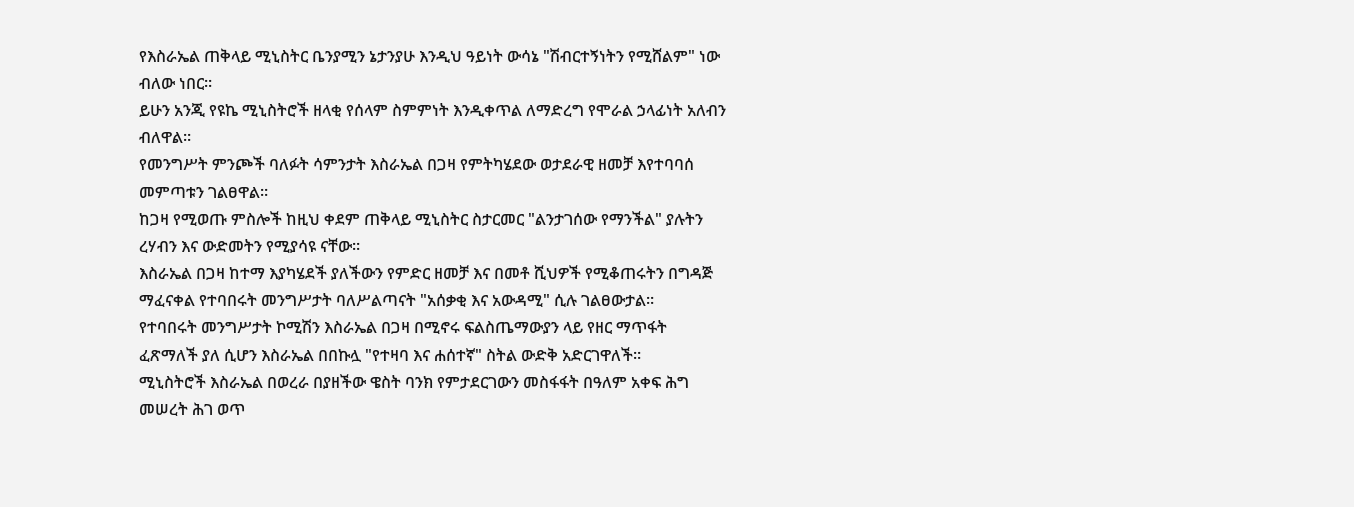የእስራኤል ጠቅላይ ሚኒስትር ቤንያሚን ኔታንያሁ እንዲህ ዓይነት ውሳኔ "ሽብርተኝነትን የሚሸልም" ነው ብለው ነበር።
ይሁን አንጂ የዩኬ ሚኒስትሮች ዘላቂ የሰላም ስምምነት እንዲቀጥል ለማድረግ የሞራል ኃላፊነት አለብን ብለዋል።
የመንግሥት ምንጮች ባለፉት ሳምንታት እስራኤል በጋዛ የምትካሄደው ወታደራዊ ዘመቻ እየተባባሰ መምጣቱን ገልፀዋል።
ከጋዛ የሚወጡ ምስሎች ከዚህ ቀደም ጠቅላይ ሚኒስትር ስታርመር "ልንታገሰው የማንችል" ያሉትን ረሃብን እና ውድመትን የሚያሳዩ ናቸው።
እስራኤል በጋዛ ከተማ እያካሄደች ያለችውን የምድር ዘመቻ እና በመቶ ሺህዎች የሚቆጠሩትን በግዳጅ ማፈናቀል የተባበሩት መንግሥታት ባለሥልጣናት "አሰቃቂ እና አውዳሚ" ሲሉ ገልፀውታል።
የተባበሩት መንግሥታት ኮሚሽን እስራኤል በጋዛ በሚኖሩ ፍልስጤማውያን ላይ የዘር ማጥፋት ፈጽማለች ያለ ሲሆን እስራኤል በበኩሏ "የተዛባ እና ሐሰተኛ" ስትል ውድቅ አድርገዋለች።
ሚኒስትሮች እስራኤል በወረራ በያዘችው ዌስት ባንክ የምታደርገውን መስፋፋት በዓለም አቀፍ ሕግ መሠረት ሕገ ወጥ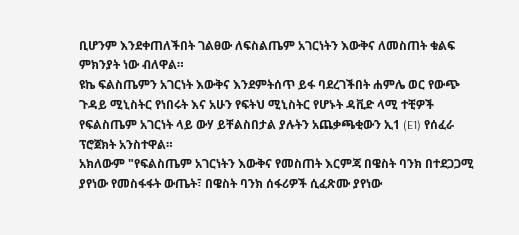ቢሆንም እንደቀጠለችበት ገልፀው ለፍስልጤም አገርነትን እውቅና ለመስጠት ቁልፍ ምክንያት ነው ብለዋል።
ዩኬ ፍልስጤምን አገርነት እውቅና እንደምትሰጥ ይፋ ባደረገችበት ሐምሌ ወር የውጭ ጉዳይ ሚኒስትር የነበሩት እና አሁን የፍትህ ሚኒስትር የሆኑት ዳቪድ ላሚ ተቺዎች የፍልስጤም አገርነት ላይ ውሃ ይቸልስበታል ያሉትን አጨቃጫቂውን ኢ1 (E1) የሰፈራ ፕሮጀክት አንስተዋል።
አክለውም "የፍልስጤም አገርነትን እውቅና የመስጠት እርምጃ በዌስት ባንክ በተደጋጋሚ ያየነው የመስፋፋት ውጤት፣ በዌስት ባንክ ሰፋሪዎች ሲፈጽሙ ያየነው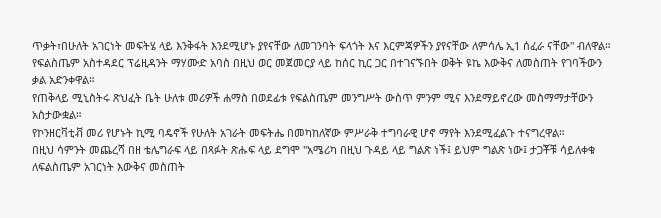ጥቃት፣በሁለት አገርነት መፍትሄ ላይ እንቅፋት እንደሚሆኑ ያየናቸው ለመገንባት ፍላጎት እና እርምጃዎችን ያየናቸው ለምሳሌ ኢ1 ሰፈራ ናቸው" ብለዋል።
የፍልስጤም አስተዳደር ፕሬዚዳንት ማሃሙድ አባስ በዚህ ወር መጀመርያ ላይ ከሰር ኪር ጋር በተገናኙበት ወቅት ዩኬ እውቅና ለመስጠት የገባችውን ቃል አድንቀዋል።
የጠቅላይ ሚኒስትሩ ጽህፈት ቤት ሁለቱ መሪዎች ሐማስ በወደፊቱ የፍልስጤም መንግሥት ውስጥ ምንም ሚና እንደማይኖረው መስማማታቸውን አስታውቋል።
የኮንዘርቫቲቭ መሪ የሆኑት ኪሚ ባዴኖች የሁለት አገራት መፍትሔ በመካከለኛው ምሥራቅ ተግባራዊ ሆኖ ማየት እንደሚፈልጉ ተናግረዋል።
በዚህ ሳምንት መጨረሻ በዘ ቴሌግራፍ ላይ በጻፉት ጽሑፍ ላይ ደግሞ "አሜሪካ በዚህ ጉዳይ ላይ ግልጽ ነች፤ ይህም ግልጽ ነው፤ ታጋቾቹ ሳይለቀቁ ለፍልስጤም አገርነት እውቅና መስጠት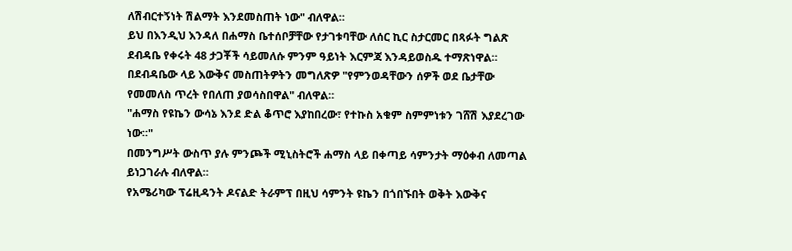ለሽብርተኝነት ሽልማት እንደመስጠት ነው" ብለዋል።
ይህ በእንዲህ እንዳለ በሐማስ ቤተሰቦቻቸው የታገቱባቸው ለሰር ኪር ስታርመር በጻፉት ግልጽ ደብዳቤ የቀሩት 48 ታጋቾች ሳይመለሱ ምንም ዓይነት እርምጃ እንዳይወስዱ ተማጽነዋል።
በደብዳቤው ላይ እውቅና መስጠትዎትን መግለጽዎ "የምንወዳቸውን ሰዎች ወደ ቤታቸው የመመለስ ጥረት የበለጠ ያወሳስበዋል" ብለዋል።
"ሐማስ የዩኬን ውሳኔ እንደ ድል ቆጥሮ እያከበረው፣ የተኩስ አቁም ስምምነቱን ገሸሽ እያደረገው ነው።"
በመንግሥት ውስጥ ያሉ ምንጮች ሚኒስትሮች ሐማስ ላይ በቀጣይ ሳምንታት ማዕቀብ ለመጣል ይነጋገራሉ ብለዋል።
የአሜሪካው ፕሬዚዳንት ዶናልድ ትራምፕ በዚህ ሳምንት ዩኬን በጎበኙበት ወቅት እውቅና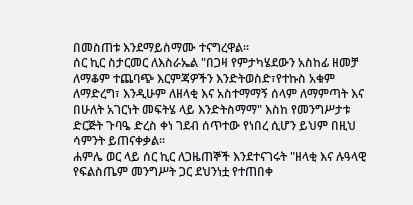በመስጠቱ እንደማይስማሙ ተናግረዋል።
ሰር ኪር ስታርመር ለእስራኤል "በጋዛ የምታካሄደውን አስከፊ ዘመቻ ለማቆም ተጨባጭ እርምጃዎችን እንድትወስድ፣የተኩስ አቁም ለማድረግ፣ እንዲሁም ለዘላቂ እና አስተማማኝ ሰላም ለማምጣት እና በሁለት አገርነት መፍትሄ ላይ እንድትስማማ" እስከ የመንግሥታቱ ድርጅት ጉባዔ ድረስ ቀነ ገደብ ሰጥተው የነበረ ሲሆን ይህም በዚህ ሳምንት ይጠናቀቃል።
ሐምሌ ወር ላይ ሰር ኪር ለጋዜጠኞች እንደተናገሩት "ዘላቂ እና ሉዓላዊ የፍልስጤም መንግሥት ጋር ደህንነቷ የተጠበቀ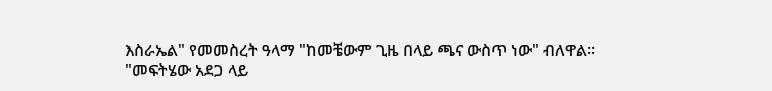እስራኤል" የመመስረት ዓላማ "ከመቼውም ጊዜ በላይ ጫና ውስጥ ነው" ብለዋል።
"መፍትሄው አደጋ ላይ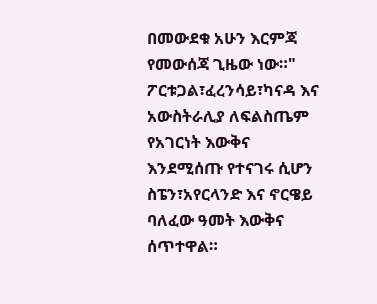በመውደቁ አሁን እርምጃ የመውሰጃ ጊዜው ነው።"
ፖርቱጋል፣ፈረንሳይ፣ካናዳ እና አውስትራሊያ ለፍልስጤም የአገርነት እውቅና እንደሚሰጡ የተናገሩ ሲሆን ስፔን፣አየርላንድ እና ኖርዌይ ባለፈው ዓመት እውቅና ሰጥተዋል።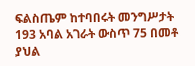ፍልስጤም ከተባበሩት መንግሥታት 193 አባል አገራት ውስጥ 75 በመቶ ያህል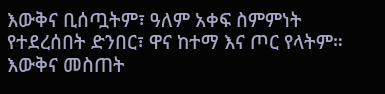እውቅና ቢሰጧትም፣ ዓለም አቀፍ ስምምነት የተደረሰበት ድንበር፣ ዋና ከተማ እና ጦር የላትም።
እውቅና መስጠት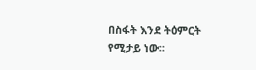በስፋት እንደ ትዕምርት የሚታይ ነው።